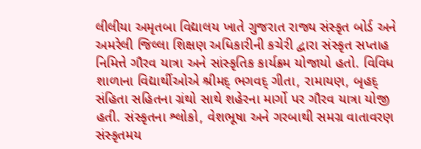લીલીયા અમૃતબા વિદ્યાલય ખાતે ગુજરાત રાજ્ય સંસ્કૃત બોર્ડ અને અમરેલી જિલ્લા શિક્ષણ અધિકારીની કચેરી દ્વારા સંસ્કૃત સપ્તાહ નિમિત્તે ગૌરવ યાત્રા અને સાંસ્કૃતિક કાર્યક્રમ યોજાયો હતો. વિવિધ શાળાના વિદ્યાર્થીઓએ શ્રીમદ્ ભગવદ્ ગીતા, રામાયણ, બૃહદ્ સંહિતા સહિતના ગ્રંથો સાથે શહેરના માર્ગો પર ગૌરવ યાત્રા યોજી હતી. સંસ્કૃતના શ્લોકો, વેશભૂષા અને ગરબાથી સમગ્ર વાતાવરણ સંસ્કૃતમય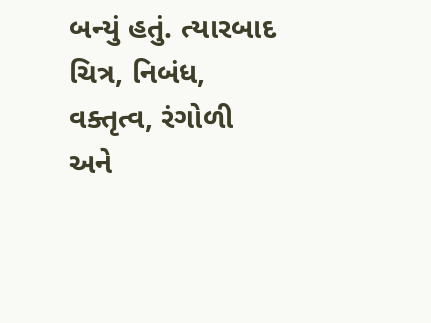બન્યું હતું. ત્યારબાદ ચિત્ર, નિબંધ, વક્તૃત્વ, રંગોળી અને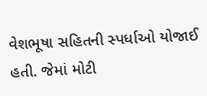વેશભૂષા સહિતની સ્પર્ધાઓ યોજાઈ હતી. જેમાં મોટી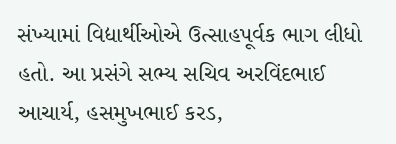સંખ્યામાં વિદ્યાર્થીઓએ ઉત્સાહપૂર્વક ભાગ લીધો હતો. આ પ્રસંગે સભ્ય સચિવ અરવિંદભાઈ આચાર્ય, હસમુખભાઈ કરડ,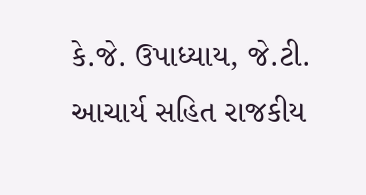કે.જે. ઉપાધ્યાય, જે.ટી. આચાર્ય સહિત રાજકીય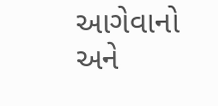આગેવાનો અને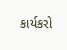કાર્યકરો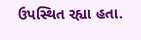ઉપસ્થિત રહ્યા હતા.